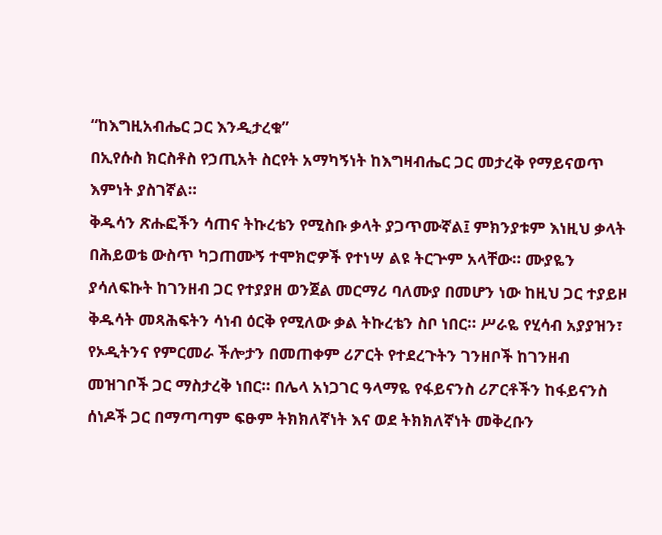“ከእግዚአብሔር ጋር እንዲታረቁ”
በኢየሱስ ክርስቶስ የኃጢአት ስርየት አማካኝነት ከእግዛብሔር ጋር መታረቅ የማይናወጥ እምነት ያስገኛል።
ቅዱሳን ጽሑፎችን ሳጠና ትኩረቴን የሚስቡ ቃላት ያጋጥሙኛል፤ ምክንያቱም እነዚህ ቃላት በሕይወቴ ውስጥ ካጋጠሙኝ ተሞክሮዎች የተነሣ ልዩ ትርጕም አላቸው። ሙያዬን ያሳለፍኩት ከገንዘብ ጋር የተያያዘ ወንጀል መርማሪ ባለሙያ በመሆን ነው ከዚህ ጋር ተያይዞ ቅዱሳት መጻሕፍትን ሳነብ ዕርቅ የሚለው ቃል ትኩረቴን ስቦ ነበር። ሥራዬ የሂሳብ አያያዝን፣ የኦዲትንና የምርመራ ችሎታን በመጠቀም ሪፖርት የተደረጉትን ገንዘቦች ከገንዘብ መዝገቦች ጋር ማስታረቅ ነበር። በሌላ አነጋገር ዓላማዬ የፋይናንስ ሪፖርቶችን ከፋይናንስ ሰነዶች ጋር በማጣጣም ፍፁም ትክክለኛነት እና ወደ ትክክለኛነት መቅረቡን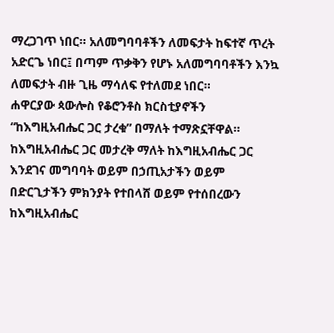ማረጋገጥ ነበር። አለመግባባቶችን ለመፍታት ከፍተኛ ጥረት አድርጌ ነበር፤ በጣም ጥቃቅን የሆኑ አለመግባባቶችን እንኳ ለመፍታት ብዙ ጊዜ ማሳለፍ የተለመደ ነበር።
ሐዋርያው ጳውሎስ የቆሮንቶስ ክርስቲያኖችን “ከእግዚአብሔር ጋር ታረቁ” በማለት ተማጽኗቸዋል። ከእግዚአብሔር ጋር መታረቅ ማለት ከእግዚአብሔር ጋር እንደገና መግባባት ወይም በኃጢአታችን ወይም በድርጊታችን ምክንያት የተበላሸ ወይም የተሰበረውን ከእግዚአብሔር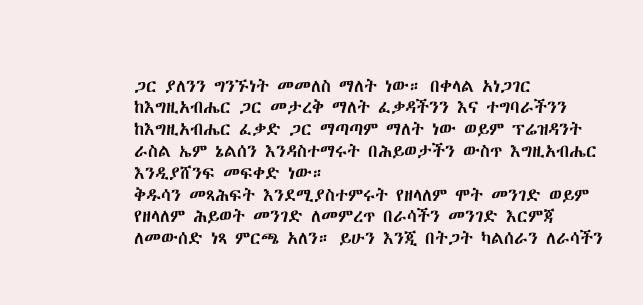ጋር ያለንን ግንኙነት መመለስ ማለት ነው። በቀላል አነጋገር ከእግዚአብሔር ጋር መታረቅ ማለት ፈቃዳችንን እና ተግባራችንን ከእግዚአብሔር ፈቃድ ጋር ማጣጣም ማለት ነው ወይም ፕሬዝዳንት ራስል ኤም ኔልሰን እንዳስተማሩት በሕይወታችን ውስጥ እግዚአብሔር እንዲያሸንፍ መፍቀድ ነው።
ቅዱሳን መጻሕፍት እንደሚያስተምሩት የዘላለም ሞት መንገድ ወይም የዘላለም ሕይወት መንገድ ለመምረጥ በራሳችን መንገድ እርምጃ ለመውሰድ ነጻ ምርጫ አለን። ይሁን እንጂ በትጋት ካልሰራን ለራሳችን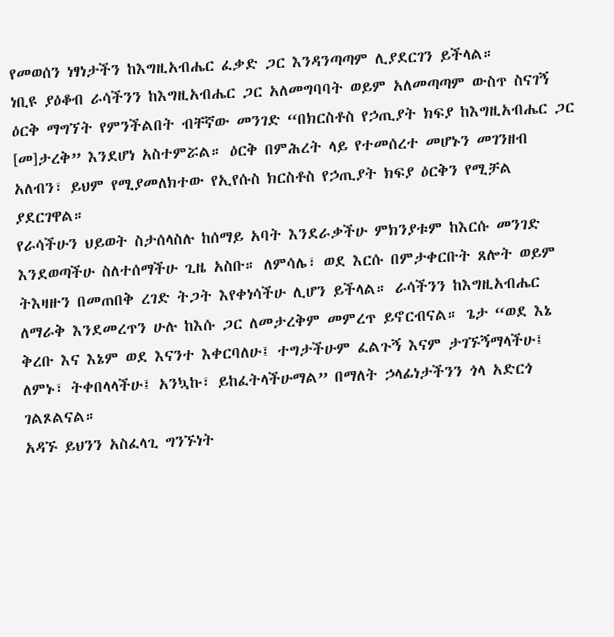የመወሰን ነፃነታችን ከእግዚአብሔር ፈቃድ ጋር እንዳንጣጣም ሊያደርገን ይችላል።
ነቢዩ ያዕቆብ ራሳችንን ከእግዚአብሔር ጋር አለመግባባት ወይም አለመጣጣም ውስጥ ስናገኝ ዕርቅ ማግኘት የምንችልበት ብቸኛው መንገድ “በክርስቶስ የኃጢያት ክፍያ ከእግዚአብሔር ጋር [መ]ታረቅ” እንደሆነ አስተምሯል። ዕርቅ በምሕረት ላይ የተመሰረተ መሆኑን መገንዘብ አለብን፣ ይህም የሚያመለክተው የኢየሱስ ክርስቶስ የኃጢያት ክፍያ ዕርቅን የሚቻል ያደርገዋል።
የራሳችሁን ህይወት ስታሰላስሉ ከሰማይ አባት እንደራቃችሁ ምክንያቱም ከእርሱ መንገድ እንደወጣችሁ ስለተሰማችሁ ጊዜ አስቡ። ለምሳሌ፣ ወደ እርሱ በምታቀርቡት ጸሎት ወይም ትእዛዙን በመጠበቅ ረገድ ትጋት እየቀነሳችሁ ሊሆን ይችላል። ራሳችንን ከእግዚአብሔር ለማራቅ እንደመረጥን ሁሉ ከእሱ ጋር ለመታረቅም መምረጥ ይኖርብናል። ጌታ “ወደ እኔ ቅረቡ እና እኔም ወደ እናንተ እቀርባለሁ፤ ተግታችሁም ፈልጉኝ እናም ታገኙኝማላችሁ፤ ለምኑ፣ ትቀበላላችሁ፤ አንኳኩ፣ ይከፈትላችሁማል” በማለት ኃላፊነታችንን ጎላ አድርጎ ገልጾልናል።
አዳኙ ይህንን አስፈላጊ ግንኙነት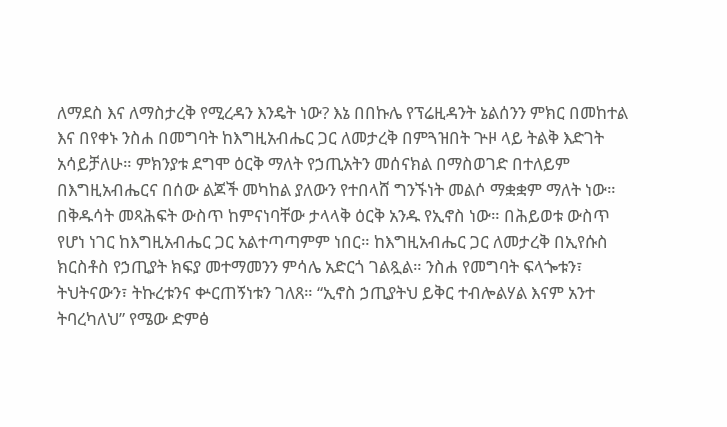ለማደስ እና ለማስታረቅ የሚረዳን እንዴት ነው? እኔ በበኩሌ የፕሬዚዳንት ኔልሰንን ምክር በመከተል እና በየቀኑ ንስሐ በመግባት ከእግዚአብሔር ጋር ለመታረቅ በምጓዝበት ጕዞ ላይ ትልቅ እድገት አሳይቻለሁ። ምክንያቱ ደግሞ ዕርቅ ማለት የኃጢአትን መሰናክል በማስወገድ በተለይም በእግዚአብሔርና በሰው ልጆች መካከል ያለውን የተበላሸ ግንኙነት መልሶ ማቋቋም ማለት ነው።
በቅዱሳት መጻሕፍት ውስጥ ከምናነባቸው ታላላቅ ዕርቅ አንዱ የኢኖስ ነው። በሕይወቱ ውስጥ የሆነ ነገር ከእግዚአብሔር ጋር አልተጣጣምም ነበር። ከእግዚአብሔር ጋር ለመታረቅ በኢየሱስ ክርስቶስ የኃጢያት ክፍያ መተማመንን ምሳሌ አድርጎ ገልጿል። ንስሐ የመግባት ፍላጐቱን፣ ትህትናውን፣ ትኩረቱንና ቍርጠኝነቱን ገለጸ። “ኢኖስ ኃጢያትህ ይቅር ተብሎልሃል እናም አንተ ትባረካለህ” የሜው ድምፅ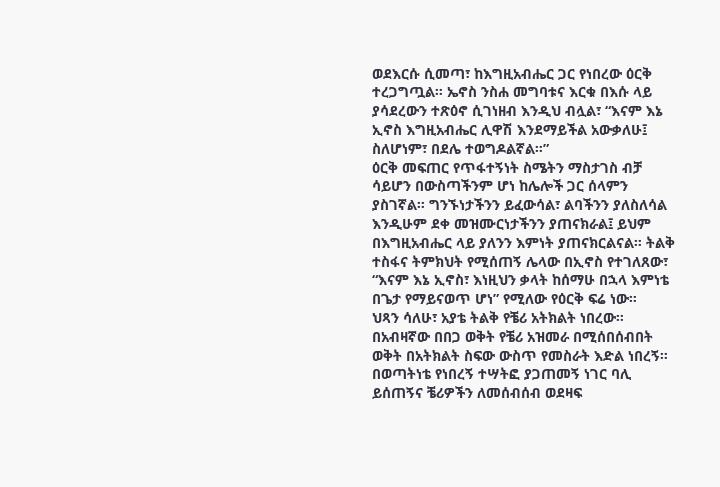ወደእርሱ ሲመጣ፣ ከእግዚአብሔር ጋር የነበረው ዕርቅ ተረጋግጧል። ኤኖስ ንስሐ መግባቱና እርቁ በእሱ ላይ ያሳደረውን ተጽዕኖ ሲገነዘብ እንዲህ ብሏል፣ “እናም እኔ ኢኖስ እግዚአብሔር ሊዋሽ እንደማይችል አውቃለሁ፤ ስለሆነም፣ በደሌ ተወግዶልኛል።”
ዕርቅ መፍጠር የጥፋተኝነት ስሜትን ማስታገስ ብቻ ሳይሆን በውስጣችንም ሆነ ከሌሎች ጋር ሰላምን ያስገኛል። ግንኙነታችንን ይፈውሳል፣ ልባችንን ያለስለሳል እንዲሁም ደቀ መዝሙርነታችንን ያጠናክራል፤ ይህም በእግዚአብሔር ላይ ያለንን እምነት ያጠናክርልናል። ትልቅ ተስፋና ትምክህት የሚሰጠኝ ሌላው በኢኖስ የተገለጸው፣ “እናም እኔ ኢኖስ፣ እነዚህን ቃላት ከሰማሁ በኋላ እምነቴ በጌታ የማይናወጥ ሆነ” የሚለው የዕርቅ ፍሬ ነው።
ህጻን ሳለሁ፣ አያቴ ትልቅ የቼሪ አትክልት ነበረው። በአብዛኛው በበጋ ወቅት የቼሪ አዝመራ በሚሰበሰብበት ወቅት በአትክልት ስፍው ውስጥ የመስራት እድል ነበረኝ። በወጣትነቴ የነበረኝ ተሣትፎ ያጋጠመኝ ነገር ባሊ ይሰጠኝና ቼሪዎችን ለመሰብሰብ ወደዛፍ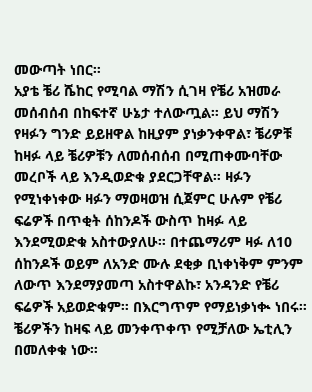መውጣት ነበር።
አያቴ ቼሪ ሼከር የሚባል ማሽን ሲገዛ የቼሪ አዝመራ መሰብሰብ በከፍተኛ ሁኔታ ተለውጧል። ይህ ማሽን የዛፉን ግንድ ይይዘዋል ከዚያም ያነቃንቀዋል፣ ቼሪዎቹ ከዛፉ ላይ ቼሪዎቹን ለመሰብሰብ በሚጠቀሙባቸው መረቦች ላይ እንዲወድቁ ያደርጋቸዋል። ዛፉን የሚነቀነቀው ዛፉን ማወዛወዝ ሲጀምር ሁሉም የቼሪ ፍሬዎች በጥቂት ሰከንዶች ውስጥ ከዛፉ ላይ እንደሚወድቁ አስተውያለሁ። በተጨማሪም ዛፉ ለ10 ሰከንዶች ወይም ለአንድ ሙሉ ደቂቃ ቢነቀነቅም ምንም ለውጥ እንደማያመጣ አስተዋልኩ፣ አንዳንድ የቼሪ ፍሬዎች አይወድቁም። በእርግጥም የማይነቃነቊ ነበሩ።
ቼሪዎችን ከዛፍ ላይ መንቀጥቀጥ የሚቻለው ኤቲሊን በመለቀቁ ነው።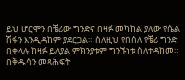ይህ ሆርሞን በቼሪው ግንድና በዛፉ መካከል ያለው የሴል ሽፋን እንዲዳከም ያደርጋል። ስለዚህ የበሰለ የቼሪ ግንድ በቀላሉ ከዛፉ ይለያል ምክንያቱም ግንኙነቱ ስለተዳከመ።
በቅዱሳን መጻሕፍት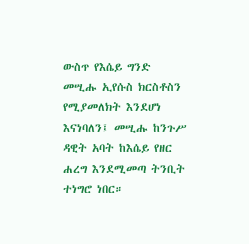ውስጥ የእሴይ ግንድ መሢሑ ኢየሱስ ክርስቶስን የሚያመለክት እንደሆነ እናነባለን፤ መሢሑ ከንጉሥ ዳዊት አባት ከእሴይ የዘር ሐረግ እንደሚመጣ ትንቢት ተነግሮ ነበር።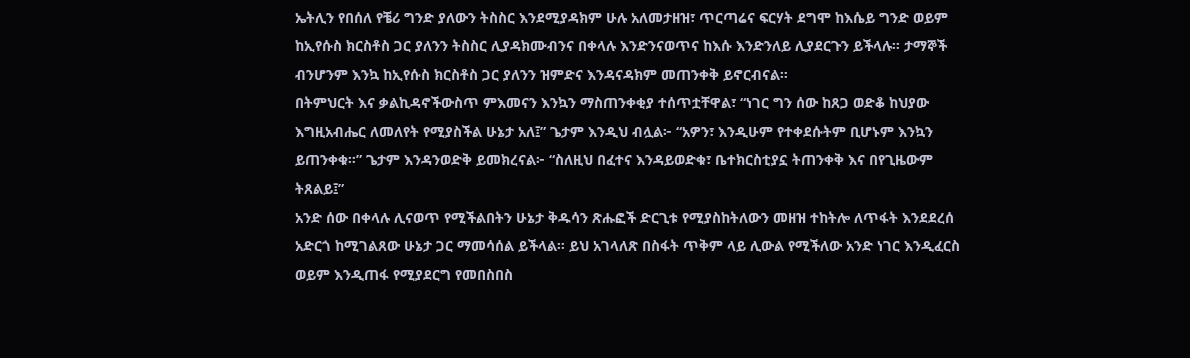ኤትሊን የበሰለ የቼሪ ግንድ ያለውን ትስስር እንደሚያዳክም ሁሉ አለመታዘዝ፣ ጥርጣሬና ፍርሃት ደግሞ ከእሴይ ግንድ ወይም ከኢየሱስ ክርስቶስ ጋር ያለንን ትስስር ሊያዳክሙብንና በቀላሉ እንድንናወጥና ከእሱ እንድንለይ ሊያደርጉን ይችላሉ። ታማኞች ብንሆንም እንኳ ከኢየሱስ ክርስቶስ ጋር ያለንን ዝምድና እንዳናዳክም መጠንቀቅ ይኖርብናል።
በትምህርት እና ቃልኪዳኖችውስጥ ምእመናን እንኳን ማስጠንቀቂያ ተሰጥቷቸዋል፣ “ነገር ግን ሰው ከጸጋ ወድቆ ከህያው እግዚአብሔር ለመለየት የሚያስችል ሁኔታ አለ፤” ጌታም እንዲህ ብሏል፦ “አዎን፣ እንዲሁም የተቀደሱትም ቢሆኑም እንኳን ይጠንቀቁ።” ጌታም እንዳንወድቅ ይመክረናል፦ “ስለዚህ በፈተና እንዳይወድቁ፣ ቤተክርስቲያኗ ትጠንቀቅ እና በየጊዜውም ትጸልይ፤”
አንድ ሰው በቀላሉ ሊናወጥ የሚችልበትን ሁኔታ ቅዱሳን ጽሑፎች ድርጊቱ የሚያስከትለውን መዘዝ ተከትሎ ለጥፋት እንደደረሰ አድርጎ ከሚገልጸው ሁኔታ ጋር ማመሳሰል ይችላል። ይህ አገላለጽ በስፋት ጥቅም ላይ ሊውል የሚችለው አንድ ነገር እንዲፈርስ ወይም እንዲጠፋ የሚያደርግ የመበስበስ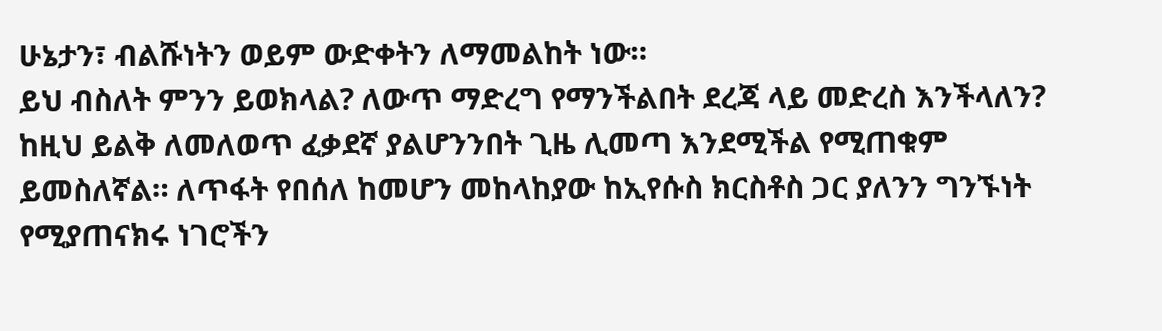ሁኔታን፣ ብልሹነትን ወይም ውድቀትን ለማመልከት ነው።
ይህ ብስለት ምንን ይወክላል? ለውጥ ማድረግ የማንችልበት ደረጃ ላይ መድረስ እንችላለን? ከዚህ ይልቅ ለመለወጥ ፈቃደኛ ያልሆንንበት ጊዜ ሊመጣ እንደሚችል የሚጠቁም ይመስለኛል። ለጥፋት የበሰለ ከመሆን መከላከያው ከኢየሱስ ክርስቶስ ጋር ያለንን ግንኙነት የሚያጠናክሩ ነገሮችን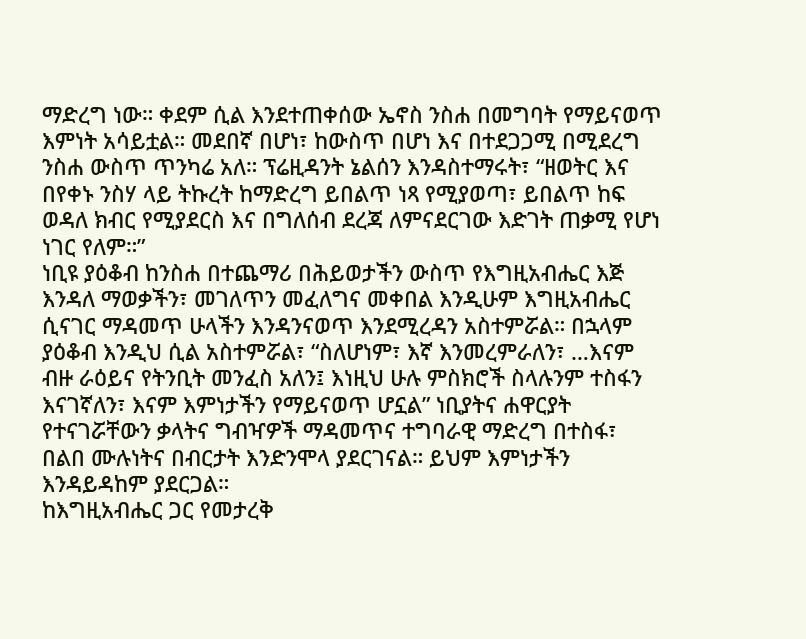ማድረግ ነው። ቀደም ሲል እንደተጠቀሰው ኤኖስ ንስሐ በመግባት የማይናወጥ እምነት አሳይቷል። መደበኛ በሆነ፣ ከውስጥ በሆነ እና በተደጋጋሚ በሚደረግ ንስሐ ውስጥ ጥንካሬ አለ። ፕሬዚዳንት ኔልሰን እንዳስተማሩት፣ “ዘወትር እና በየቀኑ ንስሃ ላይ ትኩረት ከማድረግ ይበልጥ ነጻ የሚያወጣ፣ ይበልጥ ከፍ ወዳለ ክብር የሚያደርስ እና በግለሰብ ደረጃ ለምናደርገው እድገት ጠቃሚ የሆነ ነገር የለም።”
ነቢዩ ያዕቆብ ከንስሐ በተጨማሪ በሕይወታችን ውስጥ የእግዚአብሔር እጅ እንዳለ ማወቃችን፣ መገለጥን መፈለግና መቀበል እንዲሁም እግዚአብሔር ሲናገር ማዳመጥ ሁላችን እንዳንናወጥ እንደሚረዳን አስተምሯል። በኋላም ያዕቆብ እንዲህ ሲል አስተምሯል፣ “ስለሆነም፣ እኛ እንመረምራለን፣ …እናም ብዙ ራዕይና የትንቢት መንፈስ አለን፤ እነዚህ ሁሉ ምስክሮች ስላሉንም ተስፋን እናገኛለን፣ እናም እምነታችን የማይናወጥ ሆኗል” ነቢያትና ሐዋርያት የተናገሯቸውን ቃላትና ግብዣዎች ማዳመጥና ተግባራዊ ማድረግ በተስፋ፣ በልበ ሙሉነትና በብርታት እንድንሞላ ያደርገናል። ይህም እምነታችን እንዳይዳከም ያደርጋል።
ከእግዚአብሔር ጋር የመታረቅ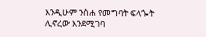እንዲሁም ንስሐ የመግባት ፍላጐት ሊኖረው እንደሚገባ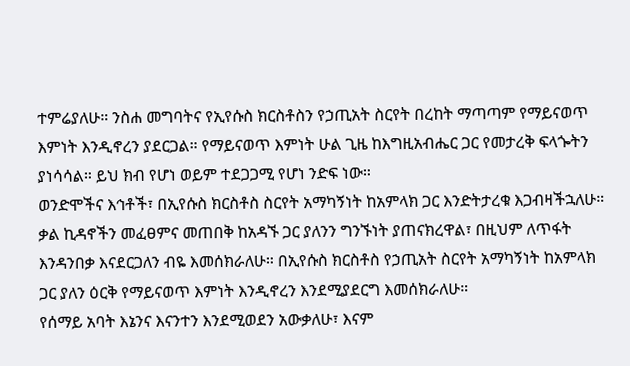ተምሬያለሁ። ንስሐ መግባትና የኢየሱስ ክርስቶስን የኃጢአት ስርየት በረከት ማጣጣም የማይናወጥ እምነት እንዲኖረን ያደርጋል። የማይናወጥ እምነት ሁል ጊዜ ከእግዚአብሔር ጋር የመታረቅ ፍላጐትን ያነሳሳል። ይህ ክብ የሆነ ወይም ተደጋጋሚ የሆነ ንድፍ ነው።
ወንድሞችና እኅቶች፣ በኢየሱስ ክርስቶስ ስርየት አማካኝነት ከአምላክ ጋር እንድትታረቁ እጋብዛችኋለሁ። ቃል ኪዳኖችን መፈፀምና መጠበቅ ከአዳኙ ጋር ያለንን ግንኙነት ያጠናክረዋል፣ በዚህም ለጥፋት እንዳንበቃ እናደርጋለን ብዬ እመሰክራለሁ። በኢየሱስ ክርስቶስ የኃጢአት ስርየት አማካኝነት ከአምላክ ጋር ያለን ዕርቅ የማይናወጥ እምነት እንዲኖረን እንደሚያደርግ እመሰክራለሁ።
የሰማይ አባት እኔንና እናንተን እንደሚወደን አውቃለሁ፣ እናም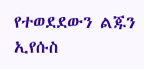የተወደደውን ልጁን ኢየሱስ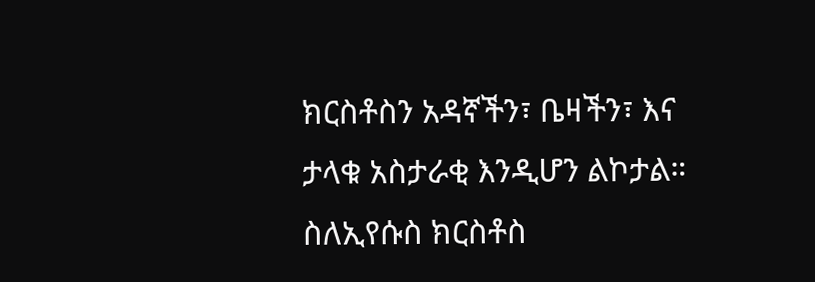ክርስቶስን አዳኛችን፣ ቤዛችን፣ እና ታላቁ አስታራቂ እንዲሆን ልኮታል። ስለኢየሱስ ክርስቶስ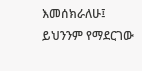እመሰክራለሁ፤ ይህንንም የማደርገው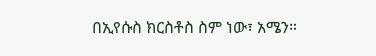በኢየሱስ ክርስቶስ ስም ነው፣ አሜን።